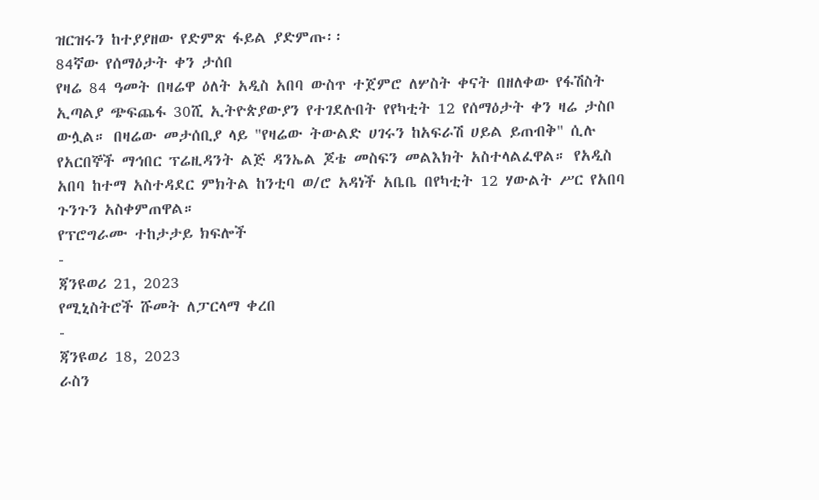ዝርዝሩን ከተያያዘው የድምጽ ፋይል ያድምጡ፡፡
84ኛው የሰማዕታት ቀን ታሰበ
የዛሬ 84 ዓመት በዛሬዋ ዕለት አዲስ አበባ ውስጥ ተጀምሮ ለሦስት ቀናት በዘለቀው የፋሽስት ኢጣልያ ጭፍጨፋ 30ሺ ኢትዮጵያውያን የተገደሉበት የየካቲት 12 የሰማዕታት ቀን ዛሬ ታስቦ ውሏል። በዛሬው መታሰቢያ ላይ "የዛሬው ትውልድ ሀገሩን ከአፍራሽ ሀይል ይጠብቅ" ሲሉ የአርበኞች ማኅበር ፕሬዚዳንት ልጅ ዳንኤል ጆቴ መስፍን መልእክት አስተላልፈዋል። የአዲስ አበባ ከተማ አስተዳደር ምክትል ከንቲባ ወ/ሮ አዳነች አቤቤ በየካቲት 12 ሃውልት ሥር የአበባ ጉንጉን አስቀምጠዋል።
የፕሮግራሙ ተከታታይ ክፍሎች
-
ጃንዩወሪ 21, 2023
የሚኒስትሮች ሹመት ለፓርላማ ቀረበ
-
ጃንዩወሪ 18, 2023
ራስን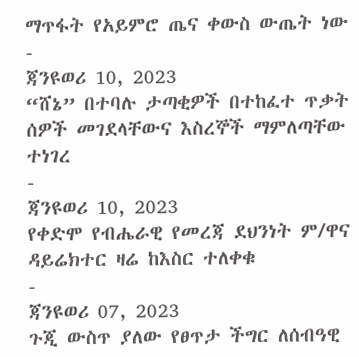ማጥፋት የአይምሮ ጤና ቀውስ ውጤት ነው
-
ጃንዩወሪ 10, 2023
“ሸኔ” በተባሉ ታጣቂዎች በተከፈተ ጥቃት ሰዎች መገደላቸውና እስረኞች ማምለጣቸው ተነገረ
-
ጃንዩወሪ 10, 2023
የቀድሞ የብሔራዊ የመረጃ ደህንነት ም/ዋና ዳይሬክተር ዛሬ ከእስር ተለቀቁ
-
ጃንዩወሪ 07, 2023
ጉጂ ውስጥ ያለው የፀጥታ ችግር ለሰብዓዊ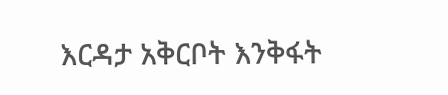እርዳታ አቅርቦት እንቅፋት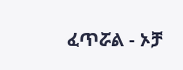ፈጥሯል - ኦቻ